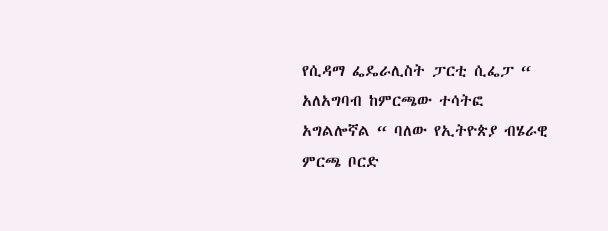የሲዳማ ፌዴራሊስት ፓርቲ ሲፌፓ “ አለአግባብ ከምርጫው ተሳትፎ አግልሎኛል “ ባለው የኢትዮጵያ ብሄራዊ ምርጫ ቦርድ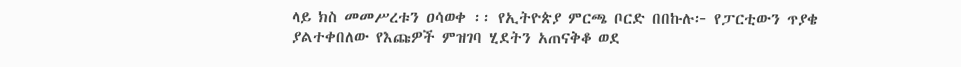ላይ ክስ መመሥረቱን ዐሳወቀ ፡፡ የኢትዮጵያ ምርጫ ቦርድ በበኩሉ፦ የፓርቲውን ጥያቄ ያልተቀበለው የእጩዎች ምዝገባ ሂደትን አጠናቅቆ ወደ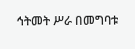ኅትመት ሥራ በመግባቱ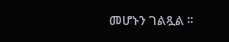መሆኑን ገልጿል ፡፡